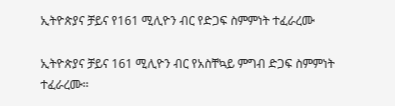ኢትዮጵያና ቻይና የ161 ሚሊዮን ብር የድጋፍ ስምምነት ተፈራረሙ

ኢትዮጵያና ቻይና 161 ሚሊዮን ብር የአስቸኳይ ምግብ ድጋፍ ስምምነት ተፈራረሙ፡፡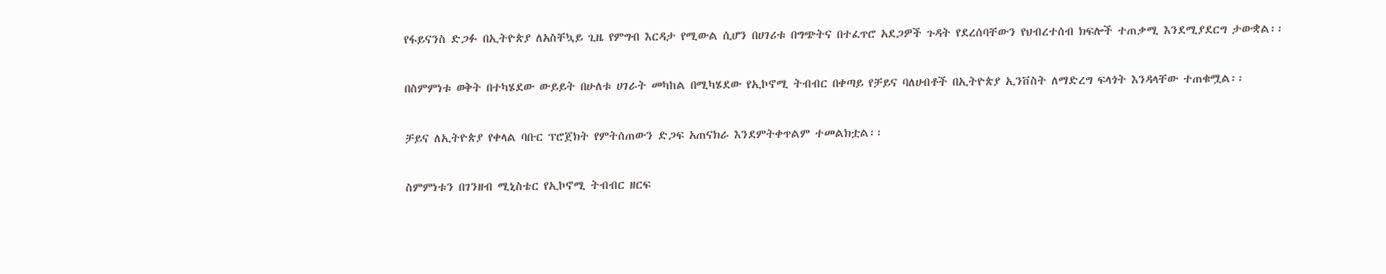የፋይናንስ ድጋፉ በኢትዮጵያ ለአስቸኳይ ጊዜ የምግብ እርዳታ የሚውል ሲሆን በሀገሪቱ በግጭትና በተፈጥሮ አደጋዎች ጉዳት የደረሰባቸውን የህብረተሰብ ክፍሎች ተጠቃሚ እንደሚያደርግ ታውቋል፡፡

በስምምነቱ ወቅት በተካሄደው ውይይት በሁለቱ ሀገራት መካከል በሚካሄደው የኢኮኖሚ ትብብር በቀጣይ የቻይና ባለሀብቶች በኢትዮጵያ ኢንቨስት ለማድረግ ፍላጎት እንዳላቸው ተጠቁሟል፡፡

ቻይና ለኢትዮጵያ የቀላል ባቡር ፕሮጀክት የምትሰጠውን ድጋፍ አጠናክራ እንደምትቀጥልም ተመልክቷል፡፡

ስምምነቱን በገንዘብ ሚኒስቴር የኢኮኖሚ ትብብር ዘርፍ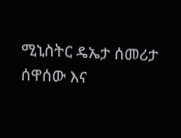ሚኒስትር ዴኤታ ሰመሪታ ሰዋሰው እና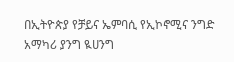በኢትዮጵያ የቻይና ኤምባሲ የኢኮኖሚና ንግድ አማካሪ ያንግ ዪሀንግ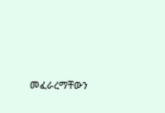መፈራረማቸውን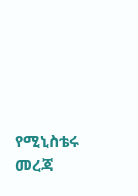የሚኒስቴሩ መረጃ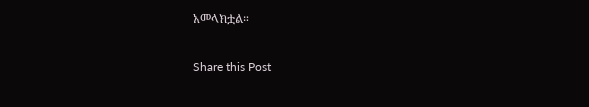አመላክቷል።

Share this Post